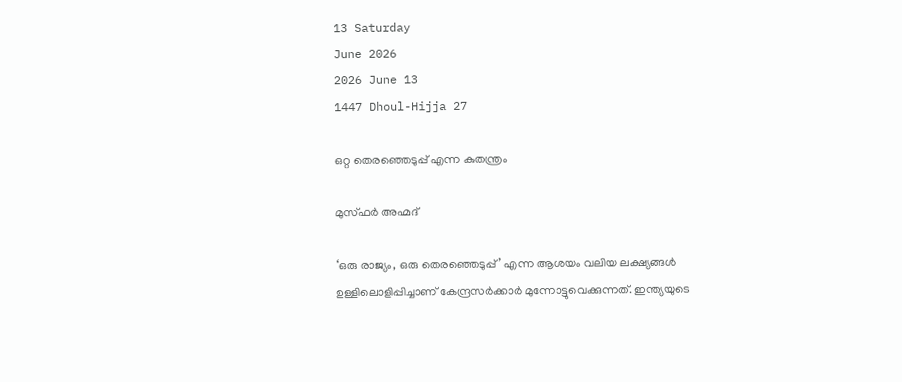13 Saturday
June 2026
2026 June 13
1447 Dhoul-Hijja 27

ഒറ്റ തെരഞ്ഞെടുപ്പ് എന്ന കുതന്ത്രം

മുസ്ഫര്‍ അഹ്മദ്‌

‘ഒരു രാജ്യം, ഒരു തെരഞ്ഞെടുപ്പ്’ എന്ന ആശയം വലിയ ലക്ഷ്യങ്ങള്‍ ഉള്ളിലൊളിപ്പിച്ചാണ് കേന്ദ്രസര്‍ക്കാര്‍ മുന്നോട്ടുവെക്കുന്നത്. ഇന്ത്യയുടെ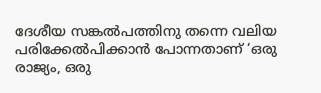ദേശീയ സങ്കല്‍പത്തിനു തന്നെ വലിയ പരിക്കേല്‍പിക്കാന്‍ പോന്നതാണ് ‘ഒരു രാജ്യം, ഒരു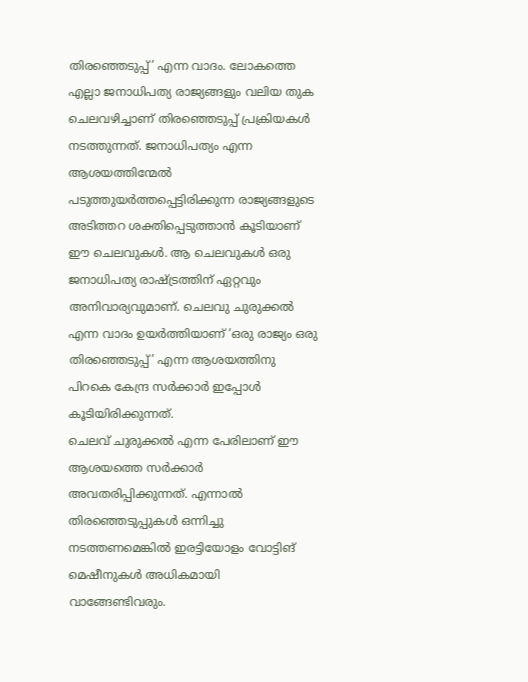തിരഞ്ഞെടുപ്പ്’ എന്ന വാദം. ലോകത്തെ എല്ലാ ജനാധിപത്യ രാജ്യങ്ങളും വലിയ തുക ചെലവഴിച്ചാണ് തിരഞ്ഞെടുപ്പ് പ്രക്രിയകള്‍ നടത്തുന്നത്. ജനാധിപത്യം എന്ന ആശയത്തിന്മേല്‍ പടുത്തുയര്‍ത്തപ്പെട്ടിരിക്കുന്ന രാജ്യങ്ങളുടെ അടിത്തറ ശക്തിപ്പെടുത്താന്‍ കൂടിയാണ് ഈ ചെലവുകള്‍. ആ ചെലവുകള്‍ ഒരു ജനാധിപത്യ രാഷ്ട്രത്തിന് ഏറ്റവും അനിവാര്യവുമാണ്. ചെലവു ചുരുക്കല്‍ എന്ന വാദം ഉയര്‍ത്തിയാണ് ‘ഒരു രാജ്യം ഒരു തിരഞ്ഞെടുപ്പ്’ എന്ന ആശയത്തിനു പിറകെ കേന്ദ്ര സര്‍ക്കാര്‍ ഇപ്പോള്‍ കൂടിയിരിക്കുന്നത്.
ചെലവ് ചുരുക്കല്‍ എന്ന പേരിലാണ് ഈ ആശയത്തെ സര്‍ക്കാര്‍ അവതരിപ്പിക്കുന്നത്. എന്നാല്‍ തിരഞ്ഞെടുപ്പുകള്‍ ഒന്നിച്ചു നടത്തണമെങ്കില്‍ ഇരട്ടിയോളം വോട്ടിങ് മെഷീനുകള്‍ അധികമായി വാങ്ങേണ്ടിവരും.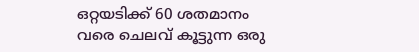ഒറ്റയടിക്ക് 60 ശതമാനം വരെ ചെലവ് കൂട്ടുന്ന ഒരു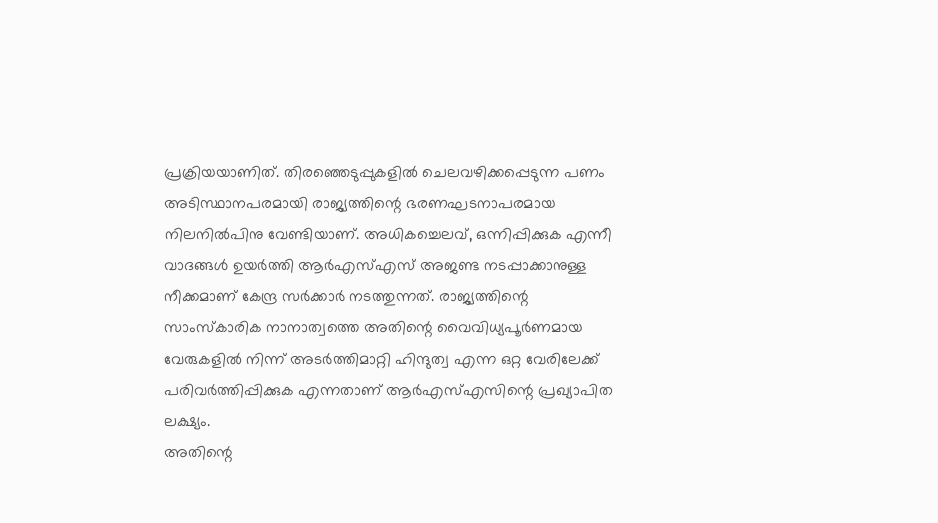പ്രക്രിയയാണിത്. തിരഞ്ഞെടുപ്പുകളില്‍ ചെലവഴിക്കപ്പെടുന്ന പണം അടിസ്ഥാനപരമായി രാജ്യത്തിന്റെ ഭരണഘടനാപരമായ നിലനില്‍പിനു വേണ്ടിയാണ്. അധികച്ചെലവ്, ഒന്നിപ്പിക്കുക എന്നീ വാദങ്ങള്‍ ഉയര്‍ത്തി ആര്‍എസ്എസ് അജണ്ട നടപ്പാക്കാനുള്ള നീക്കമാണ് കേന്ദ്ര സര്‍ക്കാര്‍ നടത്തുന്നത്. രാജ്യത്തിന്റെ സാംസ്‌കാരിക നാനാത്വത്തെ അതിന്റെ വൈവിധ്യപൂര്‍ണമായ വേരുകളില്‍ നിന്ന് അടര്‍ത്തിമാറ്റി ഹിന്ദുത്വ എന്ന ഒറ്റ വേരിലേക്ക് പരിവര്‍ത്തിപ്പിക്കുക എന്നതാണ് ആര്‍എസ്എസിന്റെ പ്രഖ്യാപിത ലക്ഷ്യം.
അതിന്റെ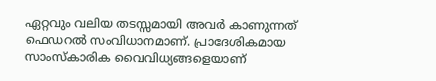ഏറ്റവും വലിയ തടസ്സമായി അവര്‍ കാണുന്നത് ഫെഡറല്‍ സംവിധാനമാണ്. പ്രാദേശികമായ സാംസ്‌കാരിക വൈവിധ്യങ്ങളെയാണ്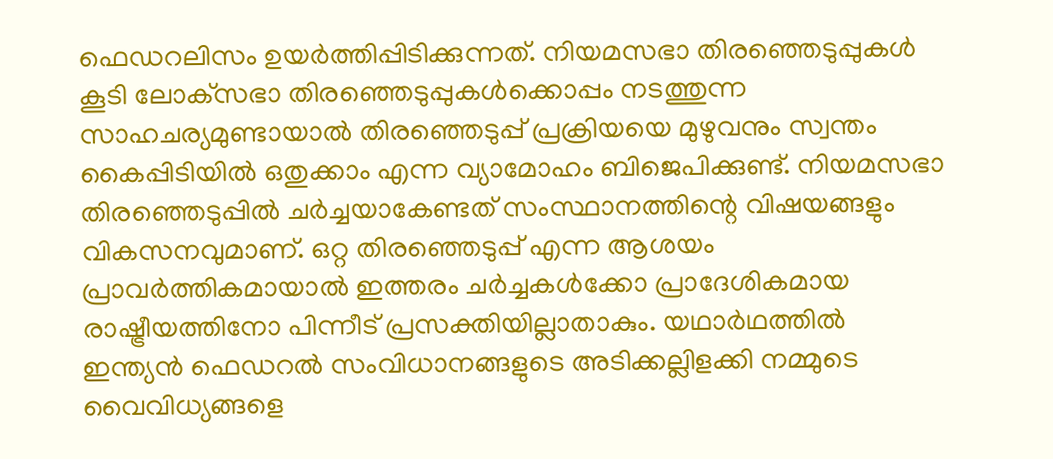ഫെഡറലിസം ഉയര്‍ത്തിപ്പിടിക്കുന്നത്. നിയമസഭാ തിരഞ്ഞെടുപ്പുകള്‍ കൂടി ലോക്‌സഭാ തിരഞ്ഞെടുപ്പുകള്‍ക്കൊപ്പം നടത്തുന്ന സാഹചര്യമുണ്ടായാല്‍ തിരഞ്ഞെടുപ്പ് പ്രക്രിയയെ മുഴുവനും സ്വന്തം കൈപ്പിടിയില്‍ ഒതുക്കാം എന്ന വ്യാമോഹം ബിജെപിക്കുണ്ട്. നിയമസഭാ തിരഞ്ഞെടുപ്പില്‍ ചര്‍ച്ചയാകേണ്ടത് സംസ്ഥാനത്തിന്റെ വിഷയങ്ങളും വികസനവുമാണ്. ഒറ്റ തിരഞ്ഞെടുപ്പ് എന്ന ആശയം പ്രാവര്‍ത്തികമായാല്‍ ഇത്തരം ചര്‍ച്ചകള്‍ക്കോ പ്രാദേശികമായ രാഷ്ട്രീയത്തിനോ പിന്നീട് പ്രസക്തിയില്ലാതാകും. യഥാര്‍ഥത്തില്‍ ഇന്ത്യന്‍ ഫെഡറല്‍ സംവിധാനങ്ങളുടെ അടിക്കല്ലിളക്കി നമ്മുടെ വൈവിധ്യങ്ങളെ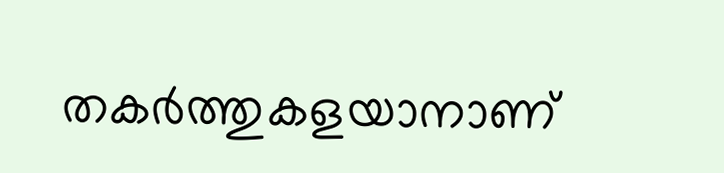തകര്‍ത്തുകളയാനാണ്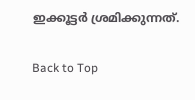ഇക്കൂട്ടര്‍ ശ്രമിക്കുന്നത്.

Back to Top